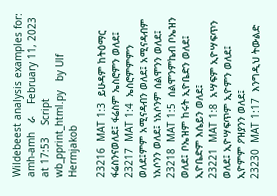Wildebeest analysis examples for:   amh-amh   ራ    February 11, 2023 at 17:53    Script wb_pprint_html.py   by Ulf Hermjakob

23216  MAT 1:3  ይሁዳም ከትዕማር ፋሬስንናወለደ፤ ፋሬስም ኤስሮምን ወለደ፤
23217  MAT 1:4  ኤስሮምምምን ወለደ፤ምም አሚናዳብን ወለደ፤ አሚናዳብም ነአሶንን ወለደ፤ ነአሶንም ሰልሞንን ወለደ፤
23218  MAT 1:5  ሰልሞንምኬብ ቦኤዝን ወለደ፤ ቦኤዝም ከሩት ኢዮቤድን ወለደ፤ ኢዮቤድም እሴይን ወለደ፤
23221  MAT 1:8  አሣፍም ኢዮሣፍጥን ወለደ፤ ኢዮሣፍጥም ኢዮምን ወለደ፤ ኢዮምም ዖዝያንን ወለደ፤
23230  MAT 1:17  እንግዲህ ትውልድ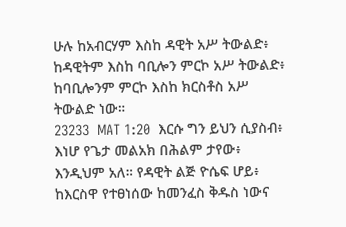ሁሉ ከአብርሃም እስከ ዳዊት አሥ ትውልድ፥ ከዳዊትም እስከ ባቢሎን ምርኮ አሥ ትውልድ፥ ከባቢሎንም ምርኮ እስከ ክርስቶስ አሥ ትውልድ ነው።
23233  MAT 1:20  እርሱ ግን ይህን ሲያስብ፥ እነሆ የጌታ መልአክ በሕልም ታየው፥ እንዲህም አለ። የዳዊት ልጅ ዮሴፍ ሆይ፥ ከእርስዋ የተፀነሰው ከመንፈስ ቅዱስ ነውና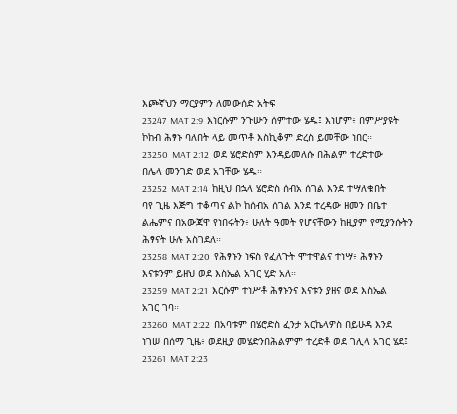እጮኛህን ማርያምን ለመውሰድ አትፍ
23247  MAT 2:9  እነርሱም ንጉሡን ሰምተው ሄዱ፤ እነሆም፥ በምሥያዩት ኮከብ ሕፃኑ ባለበት ላይ መጥቶ እስኪቆም ድረስ ይመቸው ነበር።
23250  MAT 2:12  ወደ ሄሮድስም እንዳይመለሱ በሕልም ተረድተው በሌላ መንገድ ወደ አገቸው ሄዱ።
23252  MAT 2:14  ከዚህ በኋላ ሄሮድስ ሰብአ ሰገል እንደ ተሣለቁበት ባየ ጊዜ እጅግ ተቆጣና ልኮ ከሰብአ ሰገል እንደ ተረዳው ዘመን በቤተ ልሔምና በአውጃዋ የነበሩትን፥ ሁለት ዓመት የሆናቸውን ከዚያም የሚያንሱትን ሕፃናት ሁሉ አስገደለ።
23258  MAT 2:20  የሕፃኑን ነፍስ የፈለጉት ሞተዋልና ተነሣ፥ ሕፃኑን እናቱንም ይዘህ ወደ እስኤል አገር ሂድ አለ።
23259  MAT 2:21  እርሱም ተነሥቶ ሕፃኑንና እናቱን ያዘና ወደ እስኤል አገር ገባ።
23260  MAT 2:22  በአባቱም በሄሮድስ ፈንታ አርኬላዎስ በይሁዳ እንደ ነገሠ በሰማ ጊዜ፥ ወደዚያ መሄድንበሕልምም ተረድቶ ወደ ገሊላ አገር ሄደ፤
23261  MAT 2:23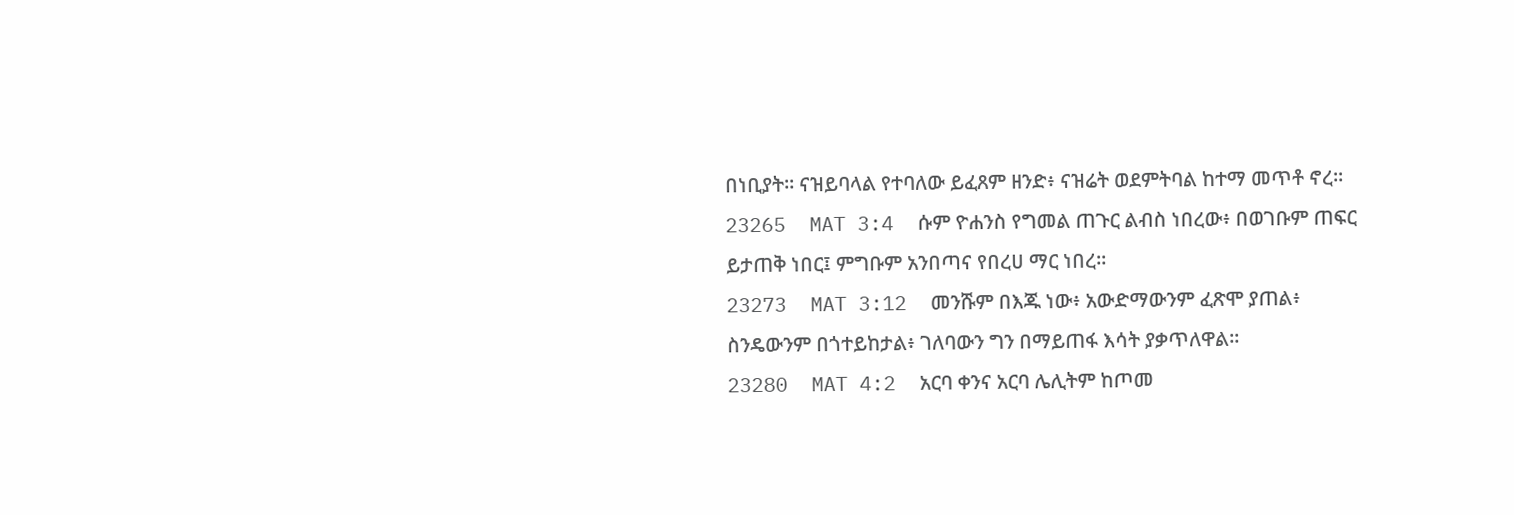በነቢያት። ናዝይባላል የተባለው ይፈጸም ዘንድ፥ ናዝሬት ወደምትባል ከተማ መጥቶ ኖረ።
23265  MAT 3:4  ሱም ዮሐንስ የግመል ጠጉር ልብስ ነበረው፥ በወገቡም ጠፍር ይታጠቅ ነበር፤ ምግቡም አንበጣና የበረሀ ማር ነበረ።
23273  MAT 3:12  መንሹም በእጁ ነው፥ አውድማውንም ፈጽሞ ያጠል፥ ስንዴውንም በጎተይከታል፥ ገለባውን ግን በማይጠፋ እሳት ያቃጥለዋል።
23280  MAT 4:2  አርባ ቀንና አርባ ሌሊትም ከጦመ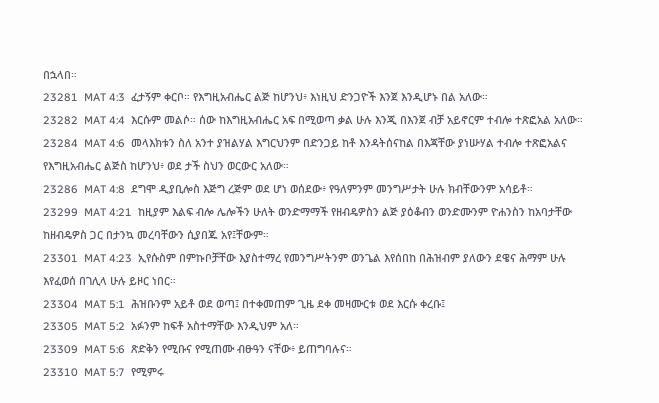በኋላበ።
23281  MAT 4:3  ፈታኝም ቀርቦ። የእግዚአብሔር ልጅ ከሆንህ፥ እነዚህ ድንጋዮች እንጀ እንዲሆኑ በል አለው።
23282  MAT 4:4  እርሱም መልሶ። ሰው ከእግዚአብሔር አፍ በሚወጣ ቃል ሁሉ እንጂ በእንጀ ብቻ አይኖርም ተብሎ ተጽፎአል አለው።
23284  MAT 4:6  መላእክቱን ስለ አንተ ያዝልሃል እግርህንም በድንጋይ ከቶ እንዳትሰናከል በእጃቸው ያነሡሃል ተብሎ ተጽፎአልና የእግዚአብሔር ልጅስ ከሆንህ፥ ወደ ታች ስህን ወርውር አለው።
23286  MAT 4:8  ደግሞ ዲያቢሎስ እጅግ ረጅም ወደ ሆነ ወሰደው፥ የዓለምንም መንግሥታት ሁሉ ክብቸውንም አሳይቶ።
23299  MAT 4:21  ከዚያም እልፍ ብሎ ሌሎችን ሁለት ወንድማማች የዘብዴዎስን ልጅ ያዕቆብን ወንድሙንም ዮሐንስን ከአባታቸው ከዘብዴዎስ ጋር በታንኳ መረባቸውን ሲያበጁ አየ፤ቸውም።
23301  MAT 4:23  ኢየሱስም በምኩቦቻቸው እያስተማረ የመንግሥትንም ወንጌል እየሰበከ በሕዝብም ያለውን ደዌና ሕማም ሁሉ እየፈወሰ በገሊላ ሁሉ ይዞር ነበር።
23304  MAT 5:1  ሕዝቡንም አይቶ ወደ ወጣ፤ በተቀመጠም ጊዜ ደቀ መዛሙርቱ ወደ እርሱ ቀረቡ፤
23305  MAT 5:2  አፉንም ከፍቶ አስተማቸው እንዲህም አለ።
23309  MAT 5:6  ጽድቅን የሚቡና የሚጠሙ ብፁዓን ናቸው፥ ይጠግባሉና።
23310  MAT 5:7  የሚምሩ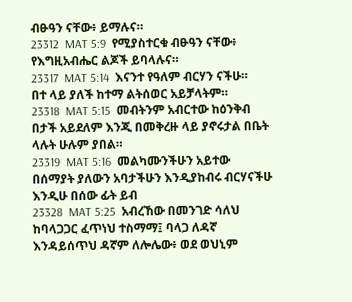ብፁዓን ናቸው፥ ይማሉና።
23312  MAT 5:9  የሚያስተርቁ ብፁዓን ናቸው፥ የእግዚአብሔር ልጆች ይባላሉና።
23317  MAT 5:14  እናንተ የዓለም ብርሃን ናችሁ። በተ ላይ ያለች ከተማ ልትሰወር አይቻላትም።
23318  MAT 5:15  መብትንም አብርተው ከዕንቅብ በታች አይደለም እንጂ በመቅረዙ ላይ ያኖሩታል በቤት ላሉት ሁሉም ያበል።
23319  MAT 5:16  መልካሙንችሁን አይተው በሰማያት ያለውን አባታችሁን እንዲያከብሩ ብርሃናችሁ እንዲሁ በሰው ፊት ይብ
23328  MAT 5:25  አብረኸው በመንገድ ሳለህ ከባላጋጋር ፈጥነህ ተስማማ፤ ባላጋ ለዳኛ እንዳይሰጥህ ዳኛም ለሎሌው፥ ወደ ወህኒም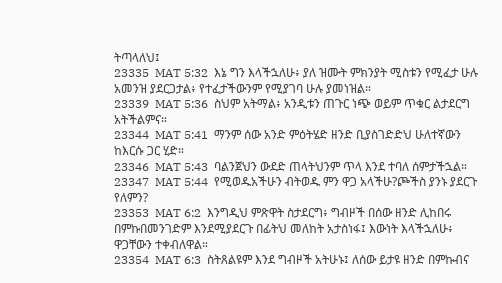ትጣላለህ፤
23335  MAT 5:32  እኔ ግን እላችኋለሁ፥ ያለ ዝሙት ምክንያት ሚስቱን የሚፈታ ሁሉ አመንዝ ያደርጋታል፥ የተፈታችውንም የሚያገባ ሁሉ ያመነዝል።
23339  MAT 5:36  ስህም አትማል፥ አንዲቱን ጠጉር ነጭ ወይም ጥቁር ልታደርግ አትችልምና።
23344  MAT 5:41  ማንም ሰው አንድ ምዕትሄድ ዘንድ ቢያስገድድህ ሁለተኛውን ከእርሱ ጋር ሂድ።
23346  MAT 5:43  ባልንጀህን ውደድ ጠላትህንም ጥላ እንደ ተባለ ሰምታችኋል።
23347  MAT 5:44  የሚወዱአችሁን ብትወዱ ምን ዋጋ አላችሁ?ጮችስ ያንኑ ያደርጉ የለምን?
23353  MAT 6:2  እንግዲህ ምጽዋት ስታደርግ፥ ግብዞች በሰው ዘንድ ሊከበሩ በምኩበመንገድም እንደሚያደርጉ በፊትህ መለከት አታስነፋ፤ እውነት እላችኋለሁ፥ ዋጋቸውን ተቀብለዋል።
23354  MAT 6:3  ስትጸልዩም እንደ ግብዞች አትሁኑ፤ ለሰው ይታዩ ዘንድ በምኩብና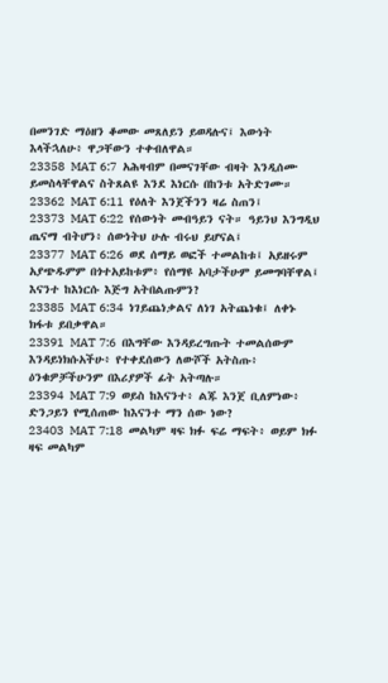በመንገድ ማዕዘን ቆመው መጸለይን ይወዳሉና፤ እውነት እላችኋለሁ፥ ዋጋቸውን ተቀብለዋል።
23358  MAT 6:7  አሕዛብም በመናገቸው ብዛት እንዲሰሙ ይመስላቸዋልና ስትጸልዩ እንደ እነርሱ በከንቱ አትድገሙ።
23362  MAT 6:11  የዕለት እንጀችንን ዛሬ ስጠን፤
23373  MAT 6:22  የሰውነት መብዓይን ናት። ዓይንህ እንግዲህ ጤናማ ብትሆን፥ ሰውነትህ ሁሉ ብሩህ ይሆናል፤
23377  MAT 6:26  ወደ ሰማይ ወፎች ተመልከቱ፤ አይዘሩም አያጭዱምም በጎተአይከቱም፥ የሰማዩ አባታችሁም ይመግባቸዋል፤ እናንተ ከእነርሱ እጅግ አትበልጡምን?
23385  MAT 6:34  ነገይጨነቃልና ለነገ አትጨነቁ፤ ለቀኑ ክፋቱ ይበቃዋል።
23391  MAT 7:6  በእግቸው እንዳይረግጡት ተመልሰውም እንዳይነክሱአችሁ፥ የተቀደሰውን ለውሾች አትስጡ፥ ዕንቁዎቻችሁንም በእሪያዎች ፊት አትጣሉ።
23394  MAT 7:9  ወይስ ከእናንተ፥ ልጁ እንጀ ቢለምነው፥ ድንጋይን የሚሰጠው ከእናንተ ማን ሰው ነው?
23403  MAT 7:18  መልካም ዛፍ ክፉ ፍሬ ማፍት፥ ወይም ክፉ ዛፍ መልካም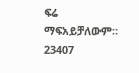ፍሬ ማፍአይቻለውም።
23407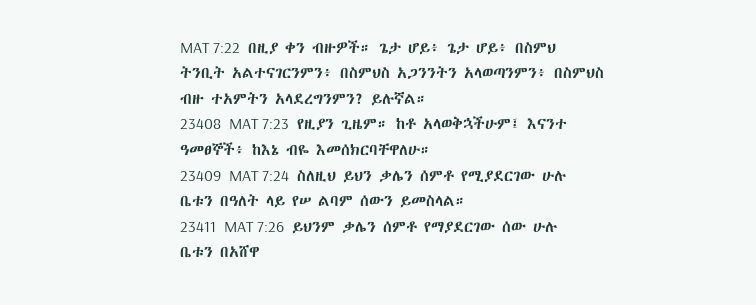MAT 7:22  በዚያ ቀን ብዙዎች። ጌታ ሆይ፥ ጌታ ሆይ፥ በስምህ ትንቢት አልተናገርንምን፥ በስምህስ አጋንንትን አላወጣንምን፥ በስምህስ ብዙ ተአምትን አላደረግንምን? ይሉኛል።
23408  MAT 7:23  የዚያን ጊዜም። ከቶ አላወቅኋችሁም፤ እናንተ ዓመፀኞች፥ ከእኔ ብዬ እመሰክርባቸዋለሁ።
23409  MAT 7:24  ስለዚህ ይህን ቃሌን ሰምቶ የሚያደርገው ሁሉ ቤቱን በዓለት ላይ የሠ ልባም ሰውን ይመስላል።
23411  MAT 7:26  ይህንም ቃሌን ሰምቶ የማያደርገው ሰው ሁሉ ቤቱን በአሸዋ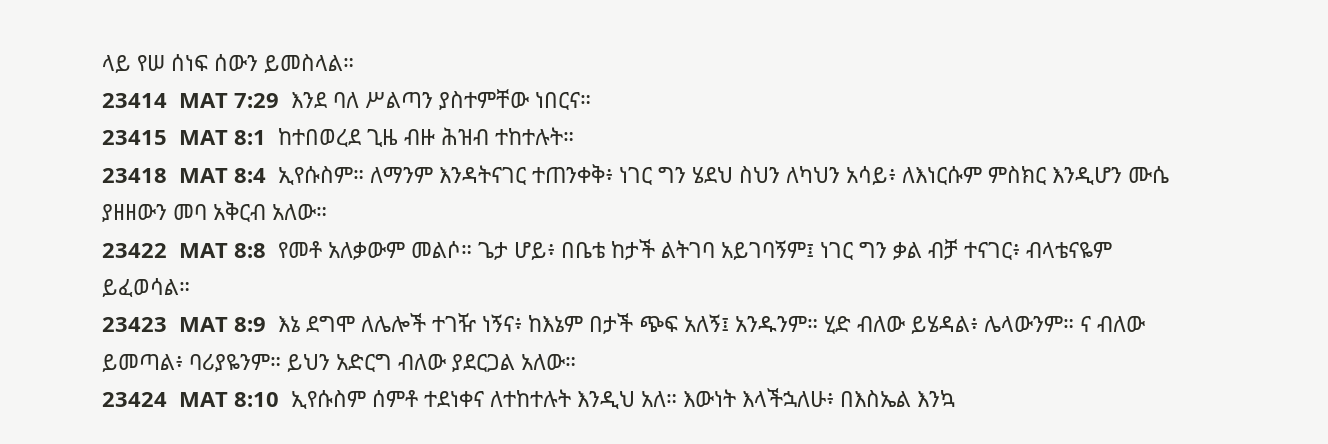ላይ የሠ ሰነፍ ሰውን ይመስላል።
23414  MAT 7:29  እንደ ባለ ሥልጣን ያስተምቸው ነበርና።
23415  MAT 8:1  ከተበወረደ ጊዜ ብዙ ሕዝብ ተከተሉት።
23418  MAT 8:4  ኢየሱስም። ለማንም እንዳትናገር ተጠንቀቅ፥ ነገር ግን ሄደህ ስህን ለካህን አሳይ፥ ለእነርሱም ምስክር እንዲሆን ሙሴ ያዘዘውን መባ አቅርብ አለው።
23422  MAT 8:8  የመቶ አለቃውም መልሶ። ጌታ ሆይ፥ በቤቴ ከታች ልትገባ አይገባኝም፤ ነገር ግን ቃል ብቻ ተናገር፥ ብላቴናዬም ይፈወሳል።
23423  MAT 8:9  እኔ ደግሞ ለሌሎች ተገዥ ነኝና፥ ከእኔም በታች ጭፍ አለኝ፤ አንዱንም። ሂድ ብለው ይሄዳል፥ ሌላውንም። ና ብለው ይመጣል፥ ባሪያዬንም። ይህን አድርግ ብለው ያደርጋል አለው።
23424  MAT 8:10  ኢየሱስም ሰምቶ ተደነቀና ለተከተሉት እንዲህ አለ። እውነት እላችኋለሁ፥ በእስኤል እንኳ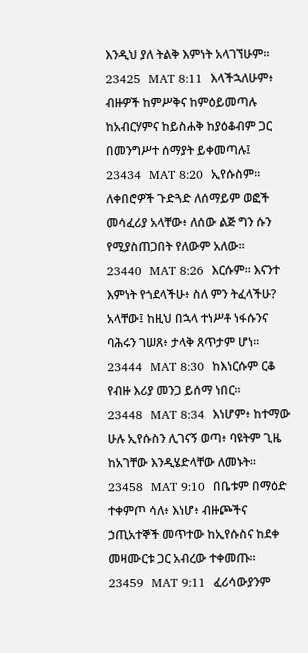እንዲህ ያለ ትልቅ እምነት አላገኘሁም።
23425  MAT 8:11  እላችኋለሁም፥ ብዙዎች ከምሥቅና ከምዕይመጣሉ ከአብርሃምና ከይስሐቅ ከያዕቆብም ጋር በመንግሥተ ሰማያት ይቀመጣሉ፤
23434  MAT 8:20  ኢየሱስም። ለቀበሮዎች ጉድጓድ ለሰማይም ወፎች መሳፈሪያ አላቸው፥ ለሰው ልጅ ግን ሱን የሚያስጠጋበት የለውም አለው።
23440  MAT 8:26  እርሱም። እናንተ እምነት የጎደላችሁ፥ ስለ ምን ትፈላችሁ? አላቸው፤ ከዚህ በኋላ ተነሥቶ ነፋሱንና ባሕሩን ገሠጸ፥ ታላቅ ጸጥታም ሆነ።
23444  MAT 8:30  ከእነርሱም ርቆ የብዙ እሪያ መንጋ ይሰማ ነበር።
23448  MAT 8:34  እነሆም፥ ከተማው ሁሉ ኢየሱስን ሊገናኝ ወጣ፥ ባዩትም ጊዜ ከአገቸው እንዲሄድላቸው ለመኑት።
23458  MAT 9:10  በቤቱም በማዕድ ተቀምጦ ሳለ፥ እነሆ፥ ብዙጮችና ኃጢአተኞች መጥተው ከኢየሱስና ከደቀ መዛሙርቱ ጋር አብረው ተቀመጡ።
23459  MAT 9:11  ፈሪሳውያንም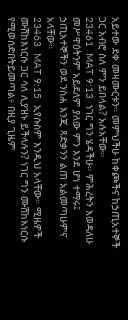አይተው ደቀ መዛሙርቱን። መምህችሁ ከቀጮችና ከኃጢአተኞች ጋር አብሮ ስለ ምን ይበላል? አሉአቸው።
23461  MAT 9:13  ነገር ግን ሄዳችሁ። ምሕረትን እወዳለሁ መሥዋዕትንም አይደለም ያለው ምን እንደ ሆነ ተማሩ፤ ኃጢአተኞችን ወደ ንስሐ እንጂ ጻድቃንን ልጠ አልመጣሁምና አላቸው።
23463  MAT 9:15  ኢየሱስም እንዲህ አላቸው። ሚዜዎች ሙሽከእነርሱ ጋር ሳለ ሊያዝኑ ይችላሉን? ነገር ግን ሙሽከእነርሱ የሚወሰድበትይመጣል፥ በዚያ ጊዜም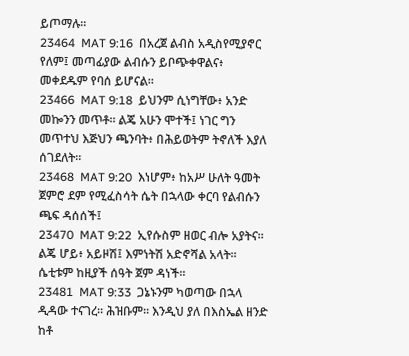ይጦማሉ።
23464  MAT 9:16  በአረጀ ልብስ አዲስየሚያኖር የለም፤ መጣፊያው ልብሱን ይቦጭቀዋልና፥ መቀደዱም የባሰ ይሆናል።
23466  MAT 9:18  ይህንም ሲነግቸው፥ አንድ መኰንን መጥቶ። ልጄ አሁን ሞተች፤ ነገር ግን መጥተህ እጅህን ጫንባት፥ በሕይወትም ትኖለች እያለ ሰገደለት።
23468  MAT 9:20  እነሆም፥ ከአሥ ሁለት ዓመት ጀምሮ ደም የሚፈስሳት ሴት በኋላው ቀርባ የልብሱን ጫፍ ዳሰሰች፤
23470  MAT 9:22  ኢየሱስም ዘወር ብሎ አያትና። ልጄ ሆይ፥ አይዞሽ፤ እምነትሽ አድኖሻል አላት። ሴቲቱም ከዚያች ሰዓት ጀም ዳነች።
23481  MAT 9:33  ጋኔኑንም ካወጣው በኋላ ዲዳው ተናገረ። ሕዝቡም። እንዲህ ያለ በእስኤል ዘንድ ከቶ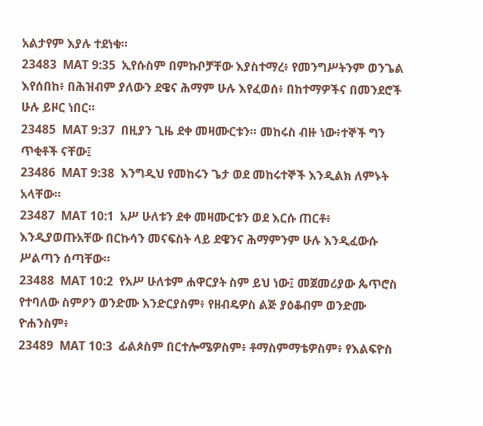አልታየም እያሉ ተደነቁ።
23483  MAT 9:35  ኢየሱስም በምኩቦቻቸው እያስተማረ፥ የመንግሥትንም ወንጌል እየሰበከ፥ በሕዝብም ያለውን ደዌና ሕማም ሁሉ እየፈወሰ፥ በከተማዎችና በመንደሮች ሁሉ ይዞር ነበር።
23485  MAT 9:37  በዚያን ጊዜ ደቀ መዛሙርቱን። መከሩስ ብዙ ነው፥ተኞች ግን ጥቂቶች ናቸው፤
23486  MAT 9:38  እንግዲህ የመከሩን ጌታ ወደ መከሩተኞች እንዲልክ ለምኑት አላቸው።
23487  MAT 10:1  አሥ ሁለቱን ደቀ መዛሙርቱን ወደ እርሱ ጠርቶ፥ እንዲያወጡአቸው በርኩሳን መናፍስት ላይ ደዌንና ሕማምንም ሁሉ እንዲፈውሱ ሥልጣን ሰጣቸው።
23488  MAT 10:2  የአሥ ሁለቱም ሐዋርያት ስም ይህ ነው፤ መጀመሪያው ጴጥሮስ የተባለው ስምዖን ወንድሙ እንድርያስም፥ የዘብዴዎስ ልጅ ያዕቆብም ወንድሙ ዮሐንስም፥
23489  MAT 10:3  ፊልጶስም በርተሎሜዎስም፥ ቶማስምማቴዎስም፥ የእልፍዮስ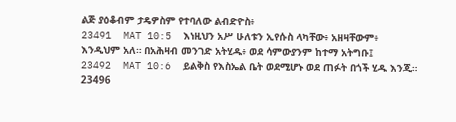ልጅ ያዕቆብም ታዴዎስም የተባለው ልብድዮስ፥
23491  MAT 10:5  እነዚህን አሥ ሁለቱን ኢየሱስ ላካቸው፥ አዘዛቸውም፥ እንዲህም አለ። በአሕዛብ መንገድ አትሂዱ፥ ወደ ሳምውያንም ከተማ አትግቡ፤
23492  MAT 10:6  ይልቅስ የእስኤል ቤት ወደሚሆኑ ወደ ጠፉት በጎች ሂዱ እንጂ።
23496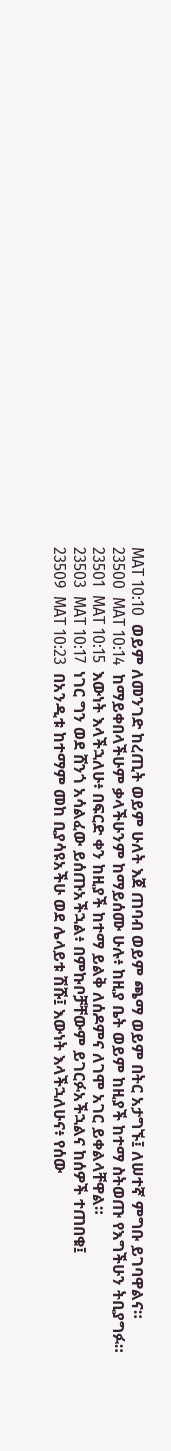MAT 10:10  ወይም ለመንገድ ከረጢት ወይም ሁለት እጀ ጠባብ ወይም ጫማ ወይም በትር አታግኙ፤ ለሠተኛ ምግቡ ይገባዋልና።
23500  MAT 10:14  ከማይቀበላችሁም ቃላችሁንም ከማይሰሙ ሁሉ፥ ከዚያ ቤት ወይም ከዚያች ከተማ ስትወጡ የእግችሁን ትቢያግፉ።
23501  MAT 10:15  እውነት እላችኋለሁ፥ በፍርድ ቀን ከዚያች ከተማ ይልቅ ለሰዶምና ለገሞ አገር ይቀልላቸዋል።
23503  MAT 10:17  ነገር ግን ወደ ሸንጎ አሳልፈው ይሰጡአችኋል፥ በምኩቦቻቸውም ይገርፉአችኋልና ከሰዎች ተጠበቁ፤
23509  MAT 10:23  በአንዲቱ ከተማም መከ ቢያሳዩአችሁ ወደ ሌላይቱ ሽሹ፤ እውነት እላችኋለሁና፥ የሰው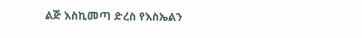ልጅ እስኪመጣ ድረስ የእስኤልን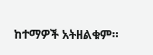ከተማዎች አትዘልቁም።